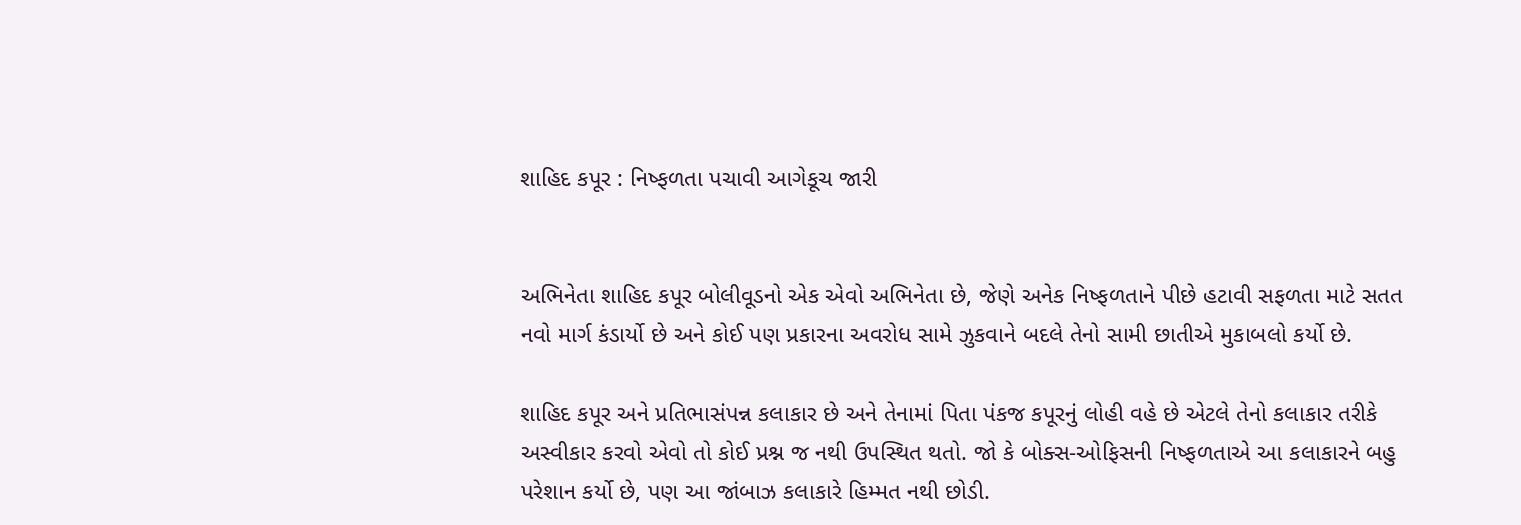શાહિદ કપૂર : નિષ્ફળતા પચાવી આગેકૂચ જારી


અભિનેતા શાહિદ કપૂર બોલીવૂડનો એક એવો અભિનેતા છે, જેણે અનેક નિષ્ફળતાને પીછે હટાવી સફળતા માટે સતત નવો માર્ગ કંડાર્યો છે અને કોઈ પણ પ્રકારના અવરોધ સામે ઝુકવાને બદલે તેનો સામી છાતીએ મુકાબલો કર્યો છે.

શાહિદ કપૂર અને પ્રતિભાસંપન્ન કલાકાર છે અને તેનામાં પિતા પંકજ કપૂરનું લોહી વહે છે એટલે તેનો કલાકાર તરીકે અસ્વીકાર કરવો એવો તો કોઈ પ્રશ્ન જ નથી ઉપસ્થિત થતો. જો કે બોક્સ-ઓફિસની નિષ્ફળતાએ આ કલાકારને બહુ પરેશાન કર્યો છે, પણ આ જાંબાઝ કલાકારે હિમ્મત નથી છોડી.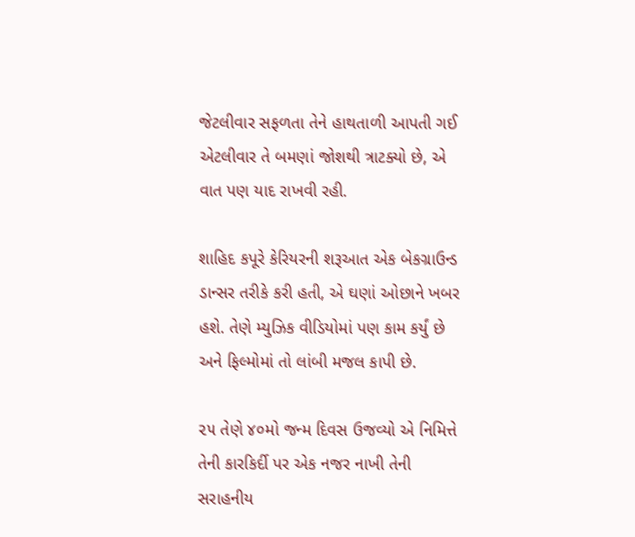જેટલીવાર સફળતા તેને હાથતાળી આપતી ગઈ એટલીવાર તે બમણાં જોશથી ત્રાટક્યો છે, એ વાત પણ યાદ રાખવી રહી.

શાહિદ કપૂરે કેરિયરની શરૂઆત એક બેકગ્રાઉન્ડ ડાન્સર તરીકે કરી હતી, એ ઘણાં ઓછાને ખબર હશે. તેણે મ્યુઝિક વીડિયોમાં પણ કામ કર્યું છે અને ફિલ્મોમાં તો લાંબી મજલ કાપી છે.

૨૫ તેણે ૪૦મો જન્મ દિવસ ઉજવ્યો એ નિમિત્તે તેની કારકિર્દી પર એક નજર નાખી તેની સરાહનીય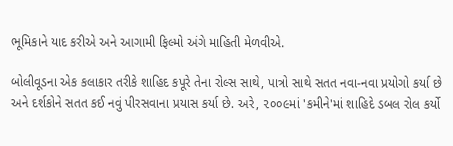ભૂમિકાને યાદ કરીએ અને આગામી ફિલ્મો અંગે માહિતી મેળવીએ.

બોલીવૂડના એક કલાકાર તરીકે શાહિદ કપૂરે તેના રોલ્સ સાથે, પાત્રો સાથે સતત નવા-નવા પ્રયોગો કર્યા છે અને દર્શકોને સતત કઈ નવું પીરસવાના પ્રયાસ કર્યા છે. અરે, ૨૦૦૯માં 'કમીને'માં શાહિદે ડબલ રોલ કર્યો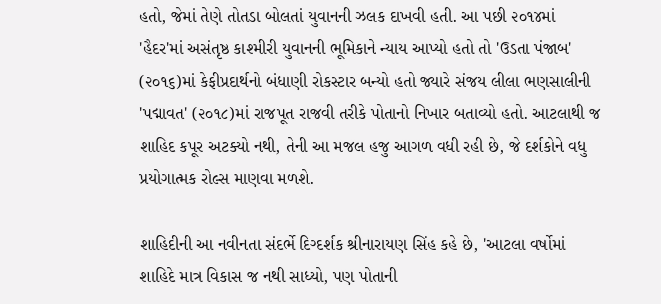હતો, જેમાં તેણે તોતડા બોલતાં યુવાનની ઝલક દાખવી હતી. આ પછી ૨૦૧૪માં 'હૈદર'માં અસંતૃષ્ઠ કાશ્મીરી યુવાનની ભૂમિકાને ન્યાય આપ્યો હતો તો 'ઉડતા પંજાબ' (૨૦૧૬)માં કેફીપ્રદાર્થનો બંધાણી રોકસ્ટાર બન્યો હતો જ્યારે સંજય લીલા ભણસાલીની 'પદ્માવત' (૨૦૧૮)માં રાજપૂત રાજવી તરીકે પોતાનો નિખાર બતાવ્યો હતો. આટલાથી જ શાહિદ કપૂર અટક્યો નથી, તેની આ મજલ હજુ આગળ વધી રહી છે, જે દર્શકોને વધુ પ્રયોગાત્મક રોલ્સ માણવા મળશે.

શાહિદીની આ નવીનતા સંદર્ભે દિગ્દર્શક શ્રીનારાયણ સિંહ કહે છે, 'આટલા વર્ષોમાં શાહિદે માત્ર વિકાસ જ નથી સાધ્યો, પણ પોતાની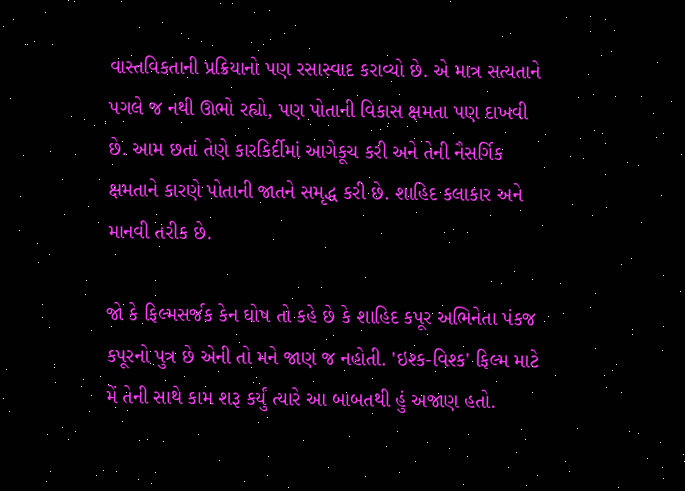વાસ્તવિકતાની પ્રક્રિયાનો પણ રસાસ્વાદ કરાવ્યો છે. એ માત્ર સત્યતાને પગલે જ નથી ઊભો રહ્યો, પણ પોતાની વિકાસ ક્ષમતા પણ દાખવી છે. આમ છતાં તેણે કારકિર્દીમાં આગેકૂચ કરી અને તેની નૈસર્ગિક ક્ષમતાને કારણે પોતાની જાતને સમૃદ્ધ કરી છે. શાહિદ કલાકાર અને માનવી તરીક છે.

જો કે ફિલ્મસર્જક કેન ઘોષ તો કહે છે કે શાહિદ કપૂર અભિનેતા પંકજ કપૂરનો પુત્ર છે એની તો મને જાણ જ નહોતી. 'ઇશ્ક-વિશ્ક' ફિલ્મ માટે મેં તેની સાથે કામ શરૂ કર્યું ત્યારે આ બાબતથી હું અજાણ હતો.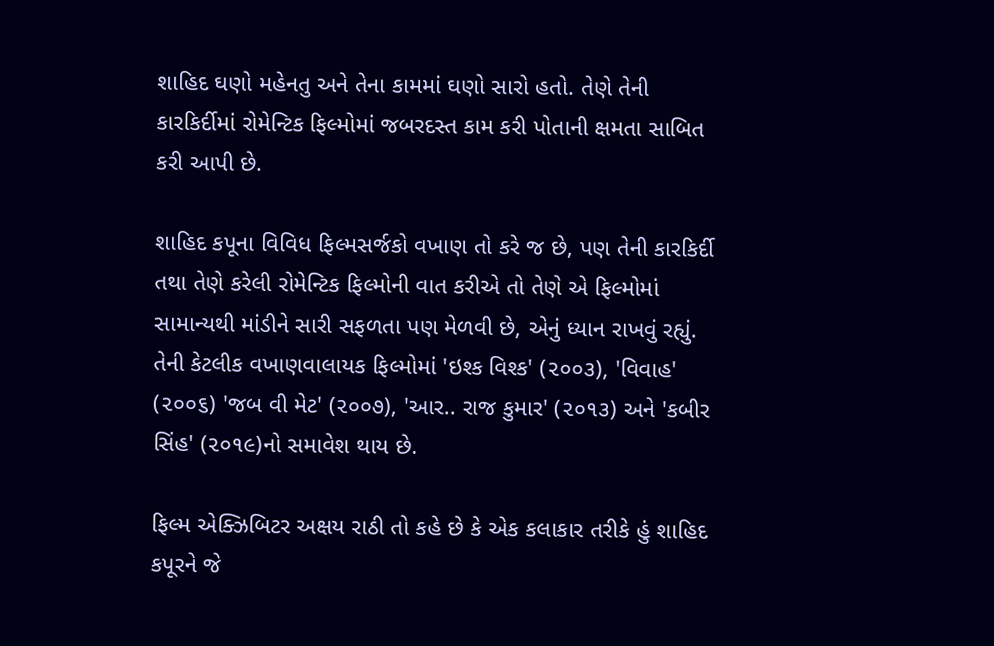શાહિદ ઘણો મહેનતુ અને તેના કામમાં ઘણો સારો હતો. તેણે તેની કારકિર્દીમાં રોમેન્ટિક ફિલ્મોમાં જબરદસ્ત કામ કરી પોતાની ક્ષમતા સાબિત કરી આપી છે.

શાહિદ કપૂના વિવિધ ફિલ્મસર્જકો વખાણ તો કરે જ છે, પણ તેની કારકિર્દી તથા તેણે કરેલી રોમેન્ટિક ફિલ્મોની વાત કરીએ તો તેણે એ ફિલ્મોમાં સામાન્યથી માંડીને સારી સફળતા પણ મેળવી છે, એનું ધ્યાન રાખવું રહ્યું. તેની કેટલીક વખાણવાલાયક ફિલ્મોમાં 'ઇશ્ક વિશ્ક' (૨૦૦૩), 'વિવાહ' (૨૦૦૬) 'જબ વી મેટ' (૨૦૦૭), 'આર.. રાજ કુમાર' (૨૦૧૩) અને 'કબીર સિંહ' (૨૦૧૯)નો સમાવેશ થાય છે.

ફિલ્મ એક્ઝિબિટર અક્ષય રાઠી તો કહે છે કે એક કલાકાર તરીકે હું શાહિદ કપૂરને જે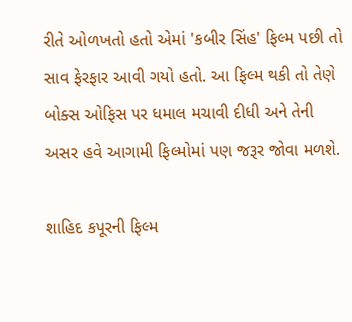રીતે ઓળખતો હતો એમાં 'કબીર સિંહ' ફિલ્મ પછી તો સાવ ફેરફાર આવી ગયો હતો. આ ફિલ્મ થકી તો તેણે બોક્સ ઓફિસ પર ધમાલ મચાવી દીધી અને તેની અસર હવે આગામી ફિલ્મોમાં પણ જરૂર જોવા મળશે.

શાહિદ કપૂરની ફિલ્મ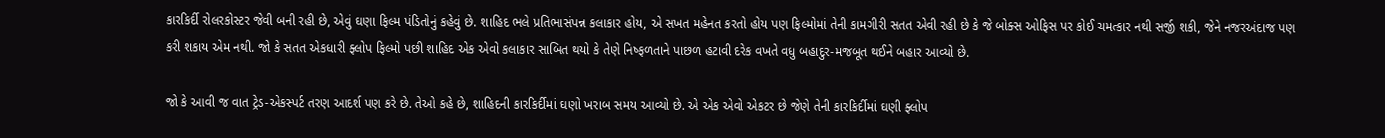કારકિર્દી રોલરકોસ્ટર જેવી બની રહી છે, એવું ઘણા ફિલ્મ પંડિતોનું કહેવું છે. શાહિદ ભલે પ્રતિભાસંપન્ન કલાકાર હોય, એ સખત મહેનત કરતો હોય પણ ફિલ્મોમાં તેની કામગીરી સતત એવી રહી છે કે જે બોક્સ ઓફિસ પર કોઈ ચમત્કાર નથી સર્જી શકી, જેને નજરઅંદાજ પણ કરી શકાય એમ નથી. જો કે સતત એકધારી ફ્લોપ ફિલ્મો પછી શાહિદ એક એવો કલાકાર સાબિત થયો કે તેણે નિષ્ફળતાને પાછળ હટાવી દરેક વખતે વધુ બહાદુર-મજબૂત થઈને બહાર આવ્યો છે.

જો કે આવી જ વાત ટ્રેડ-એકસ્પર્ટ તરણ આદર્શ પણ કરે છે. તેઓ કહે છે, શાહિદની કારકિર્દીમાં ઘણો ખરાબ સમય આવ્યો છે. એ એક એવો એકટર છે જેણે તેની કારકિર્દીમાં ઘણી ફ્લોપ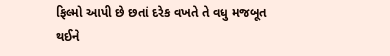ફિલ્મો આપી છે છતાં દરેક વખતે તે વધુ મજબૂત થઈને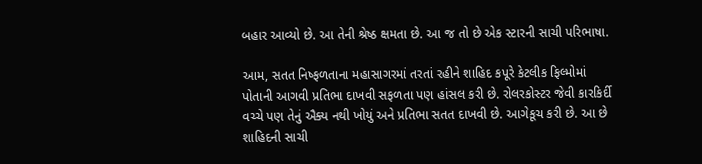બહાર આવ્યો છે. આ તેની શ્રેષ્ઠ ક્ષમતા છે. આ જ તો છે એક સ્ટારની સાચી પરિભાષા.

આમ, સતત નિષ્ફળતાના મહાસાગરમાં તરતાં રહીને શાહિદ કપૂરે કેટલીક ફિલ્મોમાં પોતાની આગવી પ્રતિભા દાખવી સફળતા પણ હાંસલ કરી છે. રોલરકોસ્ટર જેવી કારકિર્દી વચ્ચે પણ તેનું ઐક્ય નથી ખોયું અને પ્રતિભા સતત દાખવી છે. આગેકૂચ કરી છે. આ છે શાહિદની સાચી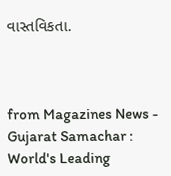વાસ્તવિકતા.



from Magazines News - Gujarat Samachar : World's Leading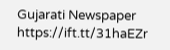Gujarati Newspaper https://ift.tt/31haEZr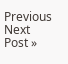Previous
Next Post »